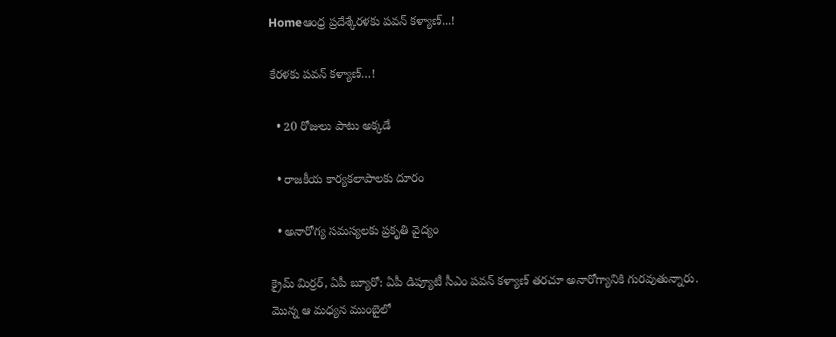Homeఆంధ్ర ప్రదేశ్కేరళకు పవన్ కళ్యాణ్...!

కేరళకు పవన్ కళ్యాణ్…!

  • 20 రోజులు పాటు అక్కడే

  • రాజకీయ కార్యకలాపాలకు దూరం

  • అనారోగ్య సమస్యలకు ప్రకృతి వైద్యం

క్రైమ్ మిర్రర్, ఏపీ బ్యూరో: ఏపీ డిప్యూటీ సీఎం పవన్ కళ్యాణ్ తరచూ అనారోగ్యానికి గురవుతున్నారు. మొన్న ఆ మధ్యన ముంబైలో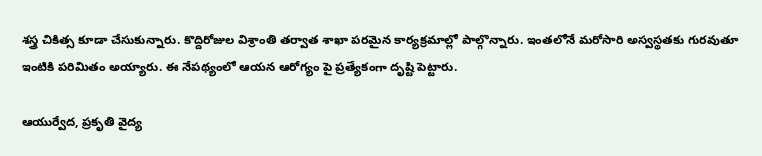శస్త్ర చికిత్స కూడా చేసుకున్నారు. కొద్దిరోజుల విశ్రాంతి తర్వాత శాఖా పరమైన కార్యక్రమాల్లో పాల్గొన్నారు. ఇంతలోనే మరోసారి అస్వస్థతకు గురవుతూ ఇంటికి పరిమితం అయ్యారు. ఈ నేపథ్యంలో ఆయన ఆరోగ్యం పై ప్రత్యేకంగా దృష్టి పెట్టారు.

ఆయుర్వేద, ప్రకృతి వైద్య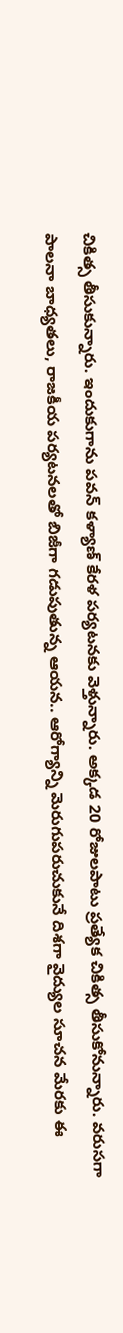చికిత్స తీసుకున్నారు. ఇందుకుగాను పవన్ కళ్యాణ్ కేరళ పర్యటనకు వెళ్తున్నారు. అక్కడ 20 రోజులపాటు ప్రత్యేక చికిత్స తీసుకోనున్నారు. వరుసగా పాలనా బాధ్యతలు, రాజకీయ పర్యటనలతో బిజీగా గడుపుతున్న ఆయన.. ఆరోగ్యాన్ని మెరుగుపరుచుకునే దిశగా వైద్యుల సూచన మేరకు ఈ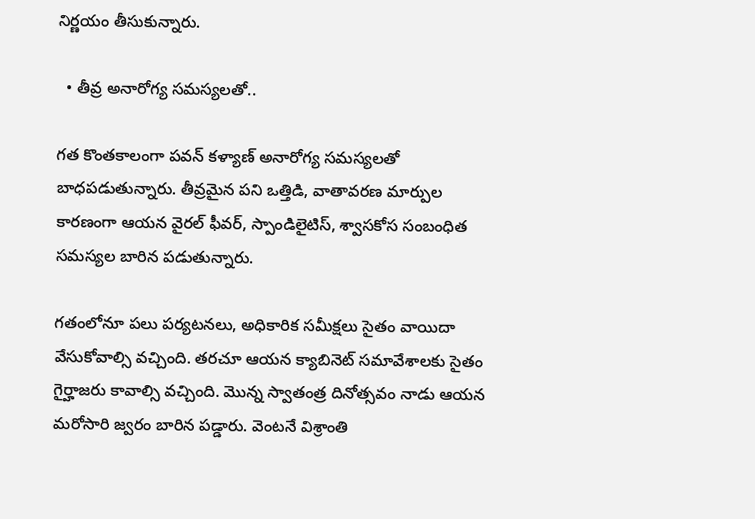నిర్ణయం తీసుకున్నారు.

  • తీవ్ర అనారోగ్య సమస్యలతో..

గత కొంతకాలంగా పవన్ కళ్యాణ్ అనారోగ్య సమస్యలతో బాధపడుతున్నారు. తీవ్రమైన పని ఒత్తిడి, వాతావరణ మార్పుల కారణంగా ఆయన వైరల్ ఫీవర్, స్పాండిలైటిస్, శ్వాసకోస సంబంధిత సమస్యల బారిన పడుతున్నారు.

గతంలోనూ పలు పర్యటనలు, అధికారిక సమీక్షలు సైతం వాయిదా వేసుకోవాల్సి వచ్చింది. తరచూ ఆయన క్యాబినెట్ సమావేశాలకు సైతం గైర్హాజరు కావాల్సి వచ్చింది. మొన్న స్వాతంత్ర దినోత్సవం నాడు ఆయన మరోసారి జ్వరం బారిన పడ్డారు. వెంటనే విశ్రాంతి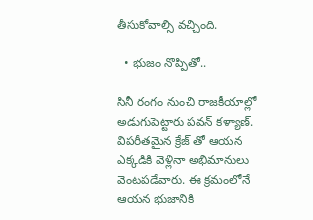తీసుకోవాల్సి వచ్చింది.

  • భుజం నొప్పితో..

సినీ రంగం నుంచి రాజకీయాల్లో అడుగుపెట్టారు పవన్ కళ్యాణ్. విపరీతమైన క్రేజ్ తో ఆయన ఎక్కడికి వెళ్లినా అభిమానులు వెంటపడేవారు. ఈ క్రమంలోనే ఆయన భుజానికి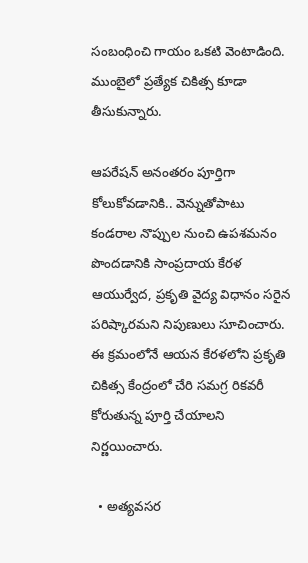సంబంధించి గాయం ఒకటి వెంటాడింది. ముంబైలో ప్రత్యేక చికిత్స కూడా తీసుకున్నారు.

ఆపరేషన్ అనంతరం పూర్తిగా కోలుకోవడానికి.. వెన్నుతోపాటు కండరాల నొప్పుల నుంచి ఉపశమనం పొందడానికి సాంప్రదాయ కేరళ ఆయుర్వేద, ప్రకృతి వైద్య విధానం సరైన పరిష్కారమని నిపుణులు సూచించారు. ఈ క్రమంలోనే ఆయన కేరళలోని ప్రకృతి చికిత్స కేంద్రంలో చేరి సమగ్ర రికవరీ కోరుతున్న పూర్తి చేయాలని నిర్ణయించారు.

  • అత్యవసర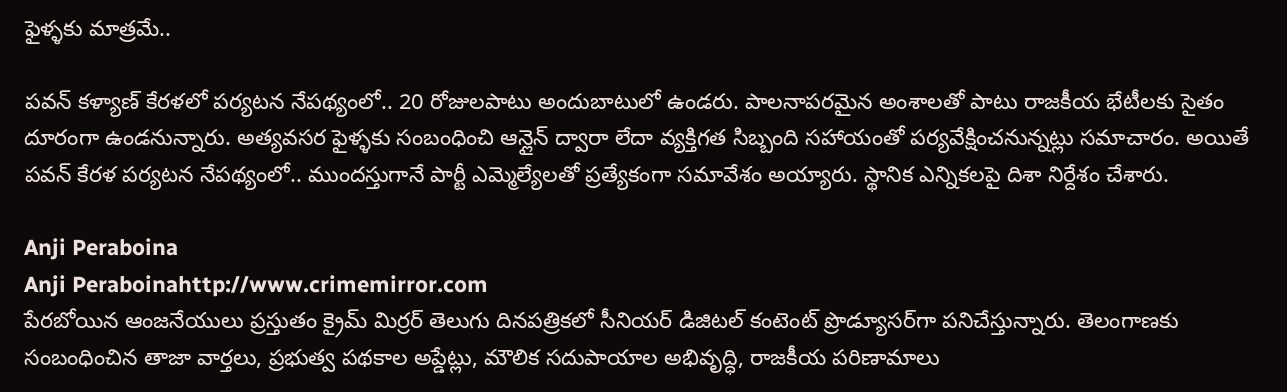ఫైళ్ళకు మాత్రమే..

పవన్ కళ్యాణ్ కేరళలో పర్యటన నేపథ్యంలో.. 20 రోజులపాటు అందుబాటులో ఉండరు. పాలనాపరమైన అంశాలతో పాటు రాజకీయ భేటీలకు సైతం దూరంగా ఉండనున్నారు. అత్యవసర ఫైళ్ళకు సంబంధించి ఆన్లైన్ ద్వారా లేదా వ్యక్తిగత సిబ్బంది సహాయంతో పర్యవేక్షించనున్నట్లు సమాచారం. అయితే పవన్ కేరళ పర్యటన నేపథ్యంలో.. ముందస్తుగానే పార్టీ ఎమ్మెల్యేలతో ప్రత్యేకంగా సమావేశం అయ్యారు. స్థానిక ఎన్నికలపై దిశా నిర్దేశం చేశారు.

Anji Peraboina
Anji Peraboinahttp://www.crimemirror.com
పేరబోయిన ఆంజనేయులు ప్రస్తుతం క్రైమ్ మిర్రర్ తెలుగు దినపత్రికలో సీనియర్ డిజిటల్ కంటెంట్ ప్రొడ్యూసర్‌గా పనిచేస్తున్నారు. తెలంగాణకు సంబంధించిన తాజా వార్తలు, ప్రభుత్వ పథకాల అప్డేట్లు, మౌలిక సదుపాయాల అభివృద్ధి, రాజకీయ పరిణామాలు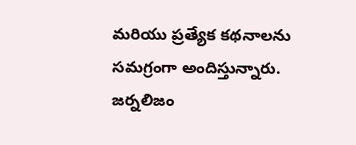మరియు ప్రత్యేక కథనాలను సమగ్రంగా అందిస్తున్నారు. జర్నలిజం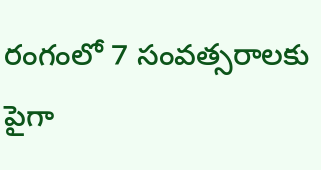రంగంలో 7 సంవత్సరాలకు పైగా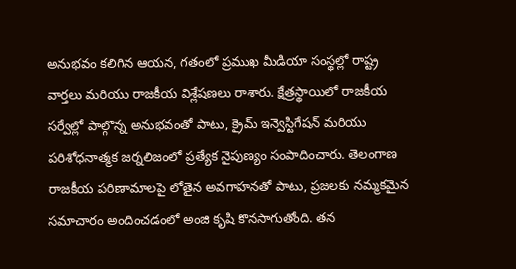అనుభవం కలిగిన ఆయన, గతంలో ప్రముఖ మీడియా సంస్థల్లో రాష్ట్ర వార్తలు మరియు రాజకీయ విశ్లేషణలు రాశారు. క్షేత్రస్థాయిలో రాజకీయ సర్వేల్లో పాల్గొన్న అనుభవంతో పాటు, క్రైమ్ ఇన్వెస్టిగేషన్ మరియు పరిశోధనాత్మక జర్నలిజంలో ప్రత్యేక నైపుణ్యం సంపాదించారు. తెలంగాణ రాజకీయ పరిణామాలపై లోతైన అవగాహనతో పాటు, ప్రజలకు నమ్మకమైన సమాచారం అందించడంలో అంజి కృషి కొనసాగుతోంది. తన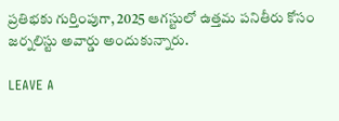ప్రతిభకు గుర్తింపుగా, 2025 ఆగస్టులో ఉత్తమ పనితీరు కోసం జర్నలిస్టు అవార్డు అందుకున్నారు.

LEAVE A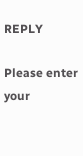REPLY

Please enter your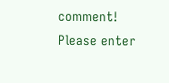comment!
Please enter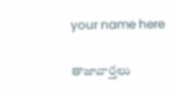your name here

తాజావార్తలు